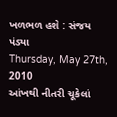ખળભળ હશે : સંજય પંડ્યા
Thursday, May 27th, 2010
આંખથી નીતરી ચૂકેલાં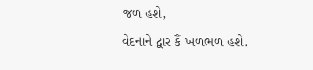જળ હશે,
વેદનાને દ્વાર કૈં ખળભળ હશે.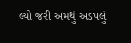લ્યો જરી અમથું અડપલું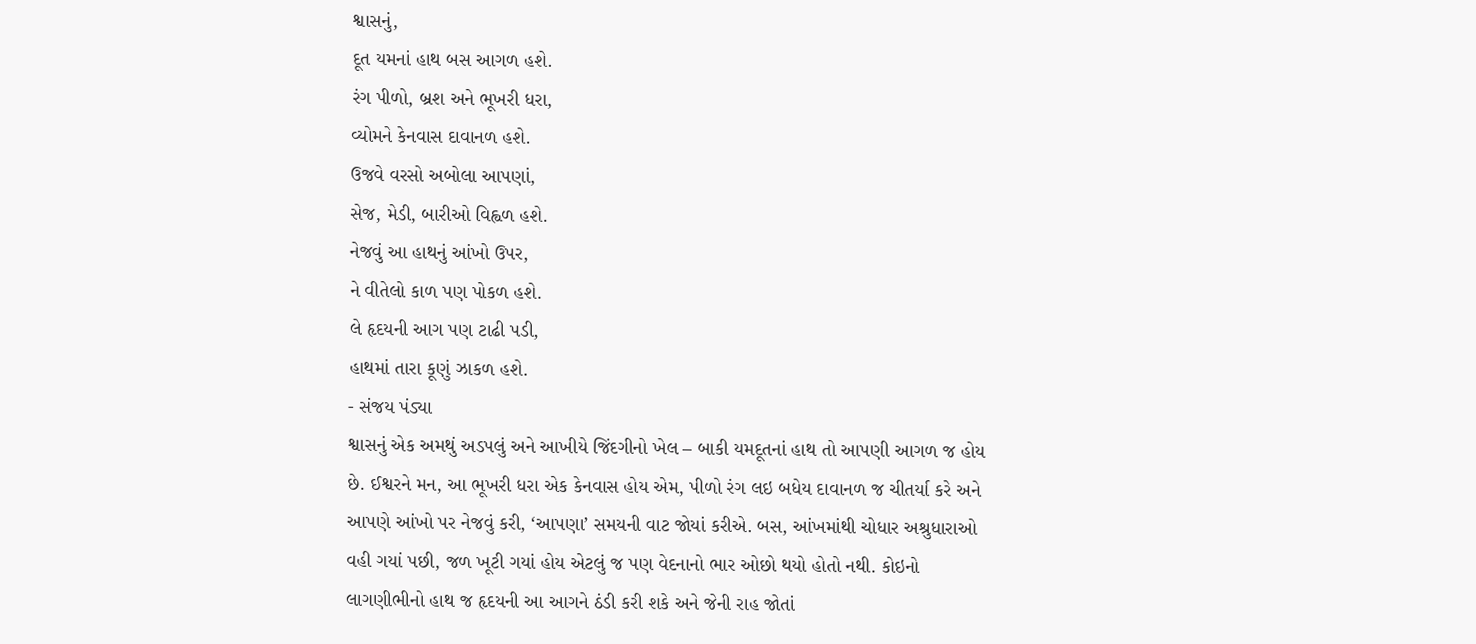શ્વાસનું,
દૂત યમનાં હાથ બસ આગળ હશે.
રંગ પીળો, બ્રશ અને ભૂખરી ધરા,
વ્યોમને કેનવાસ દાવાનળ હશે.
ઉજવે વરસો અબોલા આપણાં,
સેજ, મેડી, બારીઓ વિહ્વળ હશે.
નેજવું આ હાથનું આંખો ઉપર,
ને વીતેલો કાળ પણ પોકળ હશે.
લે હૃદયની આગ પણ ટાઢી પડી,
હાથમાં તારા કૂણું ઝાકળ હશે.
- સંજય પંડ્યા
શ્વાસનું એક અમથું અડપલું અને આખીયે જિંદગીનો ખેલ – બાકી યમદૂતનાં હાથ તો આપણી આગળ જ હોય છે. ઈશ્વરને મન, આ ભૂખરી ધરા એક કેનવાસ હોય એમ, પીળો રંગ લઇ બધેય દાવાનળ જ ચીતર્યા કરે અને આપણે આંખો પર નેજવું કરી, ‘આપણા’ સમયની વાટ જોયાં કરીએ. બસ, આંખમાંથી ચોધાર અશ્રુધારાઓ વહી ગયાં પછી, જળ ખૂટી ગયાં હોય એટલું જ પણ વેદનાનો ભાર ઓછો થયો હોતો નથી. કોઇનો લાગણીભીનો હાથ જ હૃદયની આ આગને ઠંડી કરી શકે અને જેની રાહ જોતાં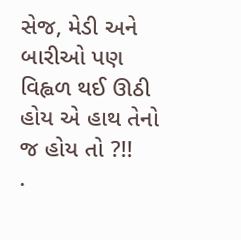સેજ, મેડી અને બારીઓ પણ વિહ્વળ થઈ ઊઠી હોય એ હાથ તેનો જ હોય તો ?!!
.